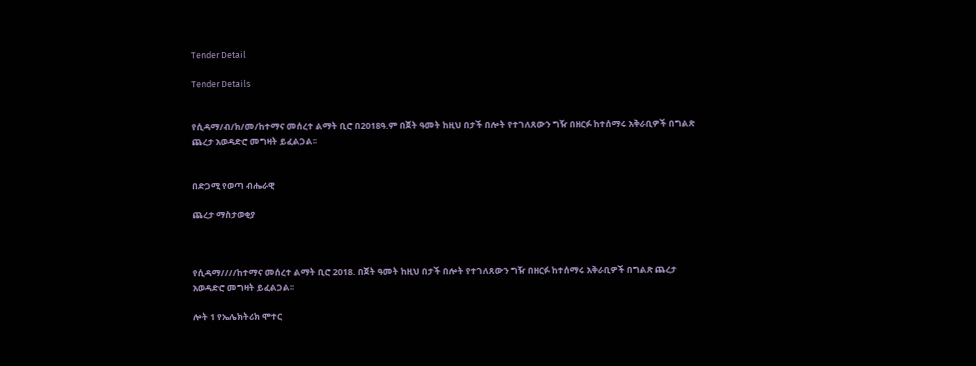Tender Detail

Tender Details


የሲዳማ/ብ/ክ/መ/ከተማና መሰረተ ልማት ቢሮ በ2018ዓ.ም በጀት ዓመት ከዚህ በታች በሎት የተገለጸውን ግዥ በዘርፉ ከተሰማሩ አቅራቢዎች በግልጽ ጨረታ አወዳድሮ መግዛት ይፈልጋል፡፡


በድጋሚ የወጣ ብሔራዊ

ጨረታ ማስታወቂያ



የሲዳማ////ከተማና መሰረተ ልማት ቢሮ 2018. በጀት ዓመት ከዚህ በታች በሎት የተገለጸውን ግዥ በዘርፉ ከተሰማሩ አቅራቢዎች በግልጽ ጨረታ አወዳድሮ መግዛት ይፈልጋል፡፡

ሎት 1 የኤሌክትሪክ ሞተር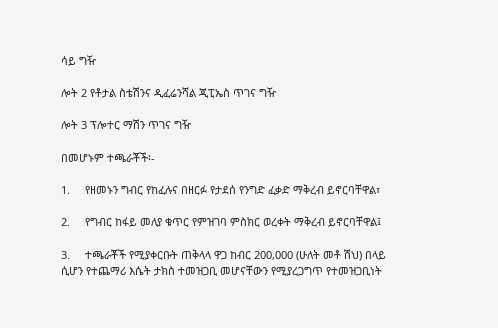ሳይ ግዥ

ሎት 2 የቶታል ስቴሽንና ዲፈሬንሻል ጂፒኤስ ጥገና ግዥ

ሎት 3 ፕሎተር ማሽን ጥገና ግዥ

በመሆኑም ተጫራቾች፡-

1.     የዘመኑን ግብር የከፈሉና በዘርፉ የታደሰ የንግድ ፈቃድ ማቅረብ ይኖርባቸዋል፣

2.     የግብር ከፋይ መለያ ቁጥር የምዝገባ ምስክር ወረቀት ማቅረብ ይኖርባቸዋል፤

3.     ተጫራቾች የሚያቀርቡት ጠቅላላ ዋጋ ከብር 200,000 (ሁለት መቶ ሽህ) በላይ ሲሆን የተጨማሪ እሴት ታክስ ተመዝጋቢ መሆናቸውን የሚያረጋግጥ የተመዝጋቢነት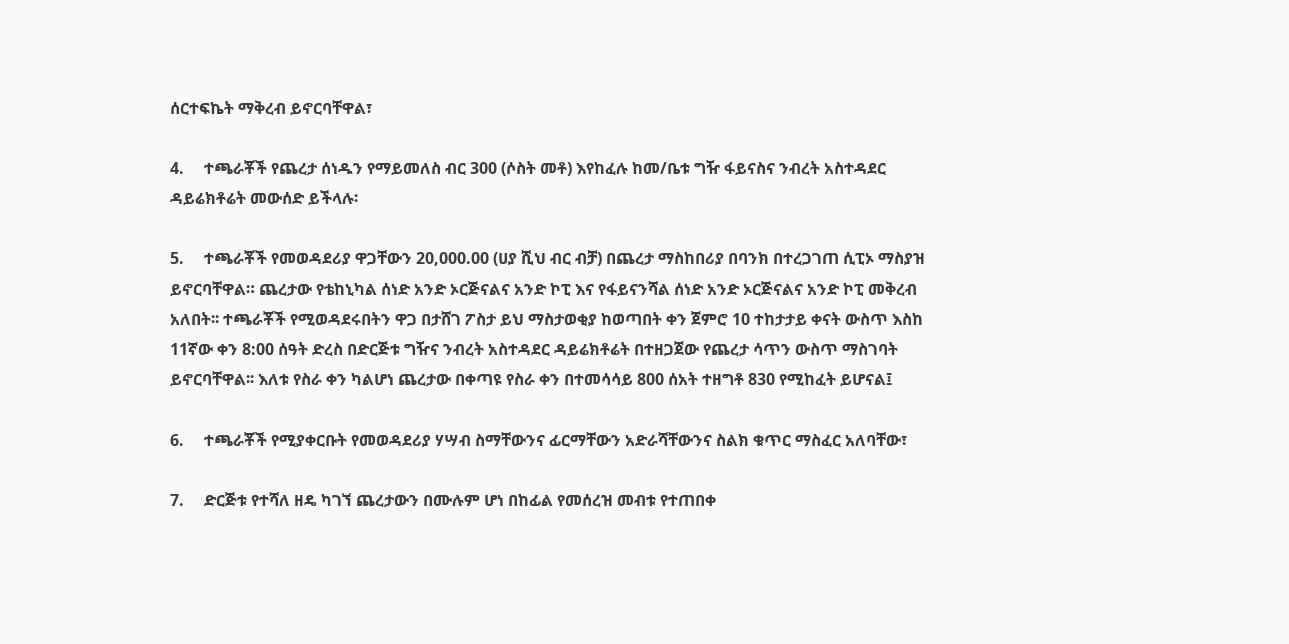ሰርተፍኬት ማቅረብ ይኖርባቸዋል፣

4.     ተጫራቾች የጨረታ ሰነዱን የማይመለስ ብር 300 (ሶስት መቶ) እየከፈሉ ከመ/ቤቱ ግዥ ፋይናስና ንብረት አስተዳደር ዳይሬክቶሬት መውሰድ ይችላሉ፡

5.     ተጫራቾች የመወዳደሪያ ዋጋቸውን 20,000.00 (ሀያ ሺህ ብር ብቻ) በጨረታ ማስከበሪያ በባንክ በተረጋገጠ ሲፒኦ ማስያዝ ይኖርባቸዋል። ጨረታው የቴከኒካል ሰነድ አንድ ኦርጅናልና አንድ ኮፒ እና የፋይናንሻል ሰነድ አንድ ኦርጅናልና አንድ ኮፒ መቅረብ አለበት፡፡ ተጫራቾች የሚወዳደሩበትን ዋጋ በታሸገ ፖስታ ይህ ማስታወቂያ ከወጣበት ቀን ጀምሮ 10 ተከታታይ ቀናት ውስጥ እስከ 11ኛው ቀን 8:00 ሰዓት ድረስ በድርጅቱ ግዥና ንብረት አስተዳደር ዳይሬክቶሬት በተዘጋጀው የጨረታ ሳጥን ውስጥ ማስገባት ይኖርባቸዋል፡፡ እለቱ የስራ ቀን ካልሆነ ጨረታው በቀጣዩ የስራ ቀን በተመሳሳይ 800 ሰአት ተዘግቶ 830 የሚከፈት ይሆናል፤

6.     ተጫራቾች የሚያቀርቡት የመወዳደሪያ ሃሣብ ስማቸውንና ፊርማቸውን አድራሻቸውንና ስልክ ቁጥር ማስፈር አለባቸው፣

7.     ድርጅቱ የተሻለ ዘዴ ካገኘ ጨረታውን በሙሉም ሆነ በከፊል የመሰረዝ መብቱ የተጠበቀ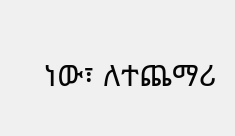ነው፣ ለተጨማሪ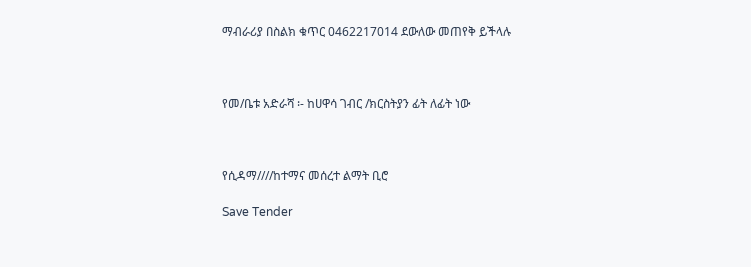ማብራሪያ በስልክ ቁጥር 0462217014 ደውለው መጠየቅ ይችላሉ



የመ/ቤቱ አድራሻ ፡- ከሀዋሳ ገብር /ክርስትያን ፊት ለፊት ነው



የሲዳማ////ከተማና መሰረተ ልማት ቢሮ

Save Tender